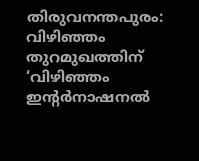തിരുവനന്തപുരം: വിഴിഞ്ഞം തുറമുഖത്തിന് ‘വിഴിഞ്ഞം ഇന്റർനാഷനൽ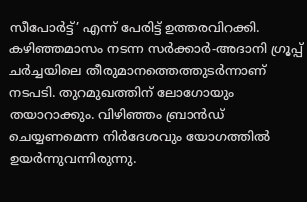സീപോർട്ട്’ എന്ന് പേരിട്ട് ഉത്തരവിറക്കി. കഴിഞ്ഞമാസം നടന്ന സർക്കാർ-അദാനി ഗ്രൂപ്പ് ചർച്ചയിലെ തീരുമാനത്തെത്തുടർന്നാണ് നടപടി. തുറമുഖത്തിന് ലോഗോയും തയാറാക്കും. വിഴിഞ്ഞം ബ്രാൻഡ് ചെയ്യണമെന്ന നിർദേശവും യോഗത്തിൽ ഉയർന്നുവന്നിരുന്നു.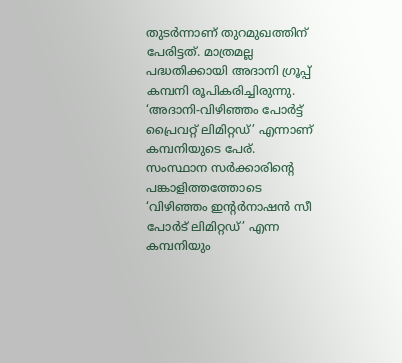തുടർന്നാണ് തുറമുഖത്തിന് പേരിട്ടത്. മാത്രമല്ല പദ്ധതിക്കായി അദാനി ഗ്രൂപ്പ് കമ്പനി രൂപികരിച്ചിരുന്നു. ‘അദാനി-വിഴിഞ്ഞം പോർട്ട് പ്രൈവറ്റ് ലിമിറ്റഡ്’ എന്നാണ് കമ്പനിയുടെ പേര്.
സംസ്ഥാന സർക്കാരിന്റെ പങ്കാളിത്തത്തോടെ ‘വിഴിഞ്ഞം ഇന്റർനാഷൻ സീ പോർട് ലിമിറ്റഡ്’ എന്ന കമ്പനിയും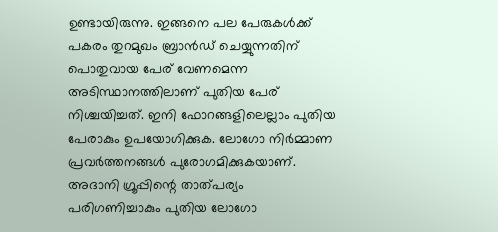ഉണ്ടായിരുന്നു. ഇങ്ങനെ പല പേരുകൾക്ക് പകരം തുറമുഖം ബ്രാൻഡ് ചെയ്യുന്നതിന് പൊതുവായ പേര് വേണമെന്ന അടിസ്ഥാനത്തിലാണ് പുതിയ പേര് നിശ്ചയിച്ചത്. ഇനി ഫോറങ്ങളിലെല്ലാം പുതിയ പേരാകും ഉപയോഗിക്കുക. ലോഗോ നിർമ്മാണ പ്രവർത്തനങ്ങൾ പുരോഗമിക്കുകയാണ്. അദാനി ഗ്രൂപ്പിന്റെ താത്പര്യം പരിഗണിച്ചാകും പുതിയ ലോഗോ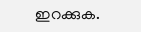ഇറക്കുക.